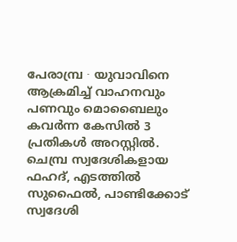പേരാമ്പ്ര ∙ യുവാവിനെ ആക്രമിച്ച് വാഹനവും പണവും മൊബൈലും കവർന്ന കേസിൽ 3 പ്രതികൾ അറസ്റ്റിൽ. ചെമ്പ്ര സ്വദേശികളായ ഫഹദ്, എടത്തിൽ സുഫൈൽ, പാണ്ടിക്കോട് സ്വദേശി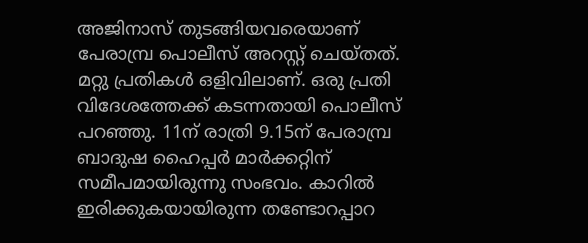അജിനാസ് തുടങ്ങിയവരെയാണ് പേരാമ്പ്ര പൊലീസ് അറസ്റ്റ് ചെയ്തത്. മറ്റു പ്രതികൾ ഒളിവിലാണ്. ഒരു പ്രതി വിദേശത്തേക്ക് കടന്നതായി പൊലീസ് പറഞ്ഞു. 11ന് രാത്രി 9.15ന് പേരാമ്പ്ര ബാദുഷ ഹൈപ്പർ മാർക്കറ്റിന് സമീപമായിരുന്നു സംഭവം. കാറിൽ ഇരിക്കുകയായിരുന്ന തണ്ടോറപ്പാറ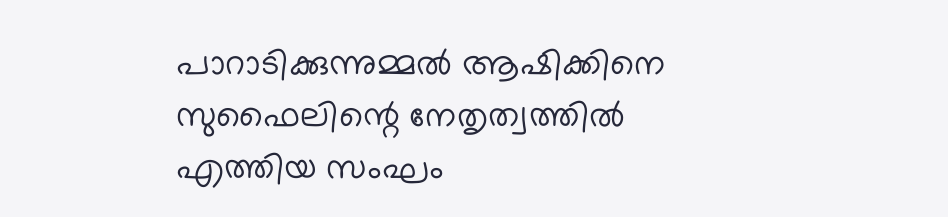പാറാടിക്കുന്നുമ്മൽ ആഷിക്കിനെ സുഫൈലിന്റെ നേതൃത്വത്തിൽ എത്തിയ സംഘം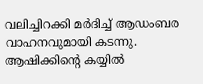വലിച്ചിറക്കി മർദിച്ച് ആഡംബര വാഹനവുമായി കടന്നു.
ആഷിക്കിന്റെ കയ്യിൽ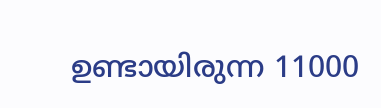ഉണ്ടായിരുന്ന 11000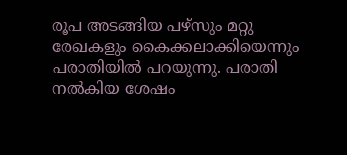രൂപ അടങ്ങിയ പഴ്സും മറ്റു രേഖകളും കൈക്കലാക്കിയെന്നും പരാതിയിൽ പറയുന്നു. പരാതി നൽകിയ ശേഷം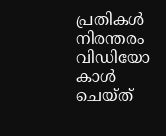പ്രതികൾ നിരന്തരം വിഡിയോ കാൾ ചെയ്ത്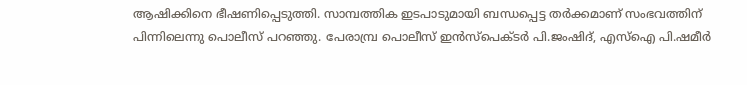ആഷിക്കിനെ ഭീഷണിപ്പെടുത്തി. സാമ്പത്തിക ഇടപാടുമായി ബന്ധപ്പെട്ട തർക്കമാണ് സംഭവത്തിന് പിന്നിലെന്നു പൊലീസ് പറഞ്ഞു. പേരാമ്പ്ര പൊലീസ് ഇൻസ്പെക്ടർ പി.ജംഷിദ്, എസ്ഐ പി.ഷമീർ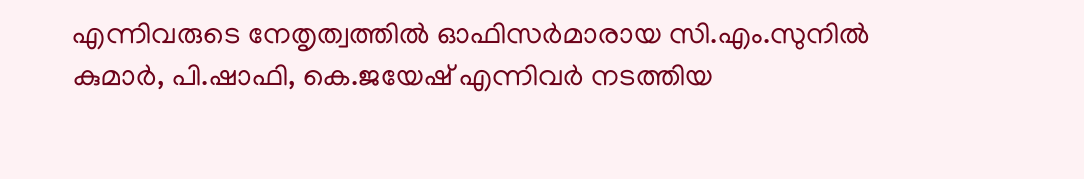എന്നിവരുടെ നേതൃത്വത്തിൽ ഓഫിസർമാരായ സി.എം.സുനിൽ കുമാർ, പി.ഷാഫി, കെ.ജയേഷ് എന്നിവർ നടത്തിയ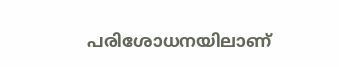പരിശോധനയിലാണ്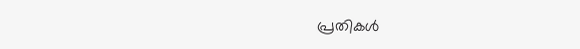പ്രതികൾ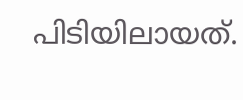പിടിയിലായത്.